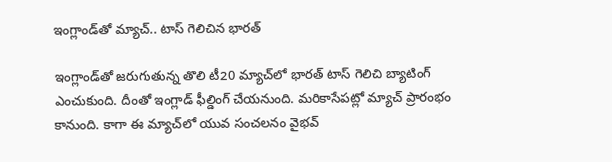ఇంగ్లాండ్‌తో మ్యాచ్.. టాస్ గెలిచిన భారత్

ఇంగ్లాండ్‌తో జరుగుతున్న తొలి టీ20 మ్యాచ్‌‌లో భారత్ టాస్ గెలిచి బ్యాటింగ్ ఎంచుకుంది. దీంతో ఇంగ్లాడ్ ఫీల్డింగ్ చేయనుంది. మరికాసేపట్లో మ్యాచ్ ప్రారంభం కానుంది. కాగా ఈ మ్యాచ్‌లో యువ సంచలనం వైభవ్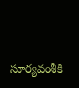సూర్యవంశీకి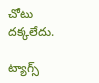చోటు దక్కలేదు.

ట్యాగ్స్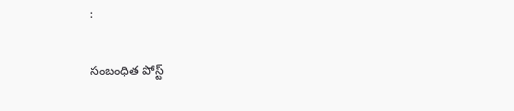:

సంబంధిత పోస్ట్